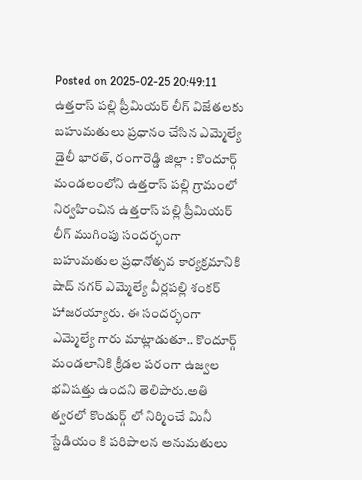Posted on 2025-02-25 20:49:11
ఉత్తరాస్ పల్లి ప్రీమియర్ లీగ్ విజేతలకు బహుమతులు ప్రధానం చేసిన ఎమ్మెల్యే
డైలీ భారత్, రంగారెడ్డి జిల్లా : కొందూర్గ్ మండలంలోని ఉత్తరాస్ పల్లి గ్రామంలో నిర్వహించిన ఉత్తరాస్ పల్లి ప్రీమియర్ లీగ్ ముగింపు సందర్భంగా బహుమతుల ప్రధానోత్సవ కార్యక్రమానికి షాద్ నగర్ ఎమ్మెల్యే వీర్లపల్లి శంకర్ హాజరయ్యారు. ఈ సందర్భంగా ఎమ్మెల్యే గారు మాట్లాడుతూ.. కొందూర్గ్ మండలానికి క్రీడల పరంగా ఉజ్వల భవిషత్తు ఉందని తెలిపారు.అతి త్వరలో కొండుర్గ్ లో నిర్మించే మినీ స్టేడియం కి పరిపాలన అనుమతులు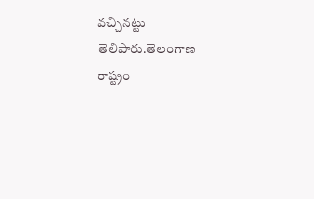వచ్చినట్టు తెలిపారు.తెలంగాణ రాష్ట్రం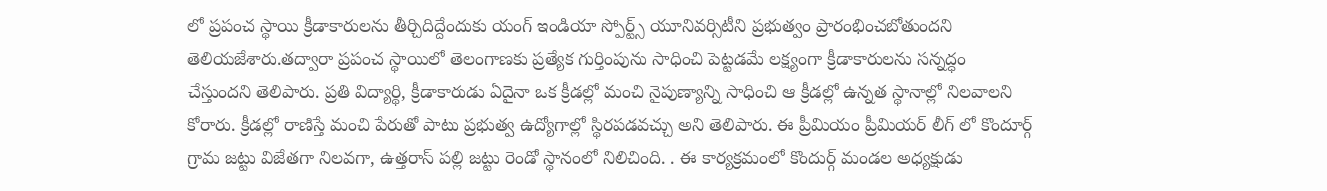లో ప్రపంచ స్థాయి క్రీడాకారులను తీర్చిదిద్దేందుకు యంగ్ ఇండియా స్పోర్ట్స్ యూనివర్సిటీని ప్రభుత్వం ప్రారంభించబోతుందని తెలియజేశారు.తద్వారా ప్రపంచ స్థాయిలో తెలంగాణకు ప్రత్యేక గుర్తింపును సాధించి పెట్టడమే లక్ష్యంగా క్రీడాకారులను సన్నద్ధం చేస్తుందని తెలిపారు. ప్రతి విద్యార్థి, క్రీడాకారుడు ఏదైనా ఒక క్రీడల్లో మంచి నైపుణ్యాన్ని సాధించి ఆ క్రీడల్లో ఉన్నత స్థానాల్లో నిలవాలని కోరారు. క్రీడల్లో రాణిస్తే మంచి పేరుతో పాటు ప్రభుత్వ ఉద్యోగాల్లో స్థిరపడవచ్చు అని తెలిపారు. ఈ ప్రీమియం ప్రీమియర్ లీగ్ లో కొందూర్గ్ గ్రామ జట్టు విజేతగా నిలవగా, ఉత్తరాస్ పల్లి జట్టు రెండో స్థానంలో నిలిచింది. . ఈ కార్యక్రమంలో కొందుర్గ్ మండల అధ్యక్షుడు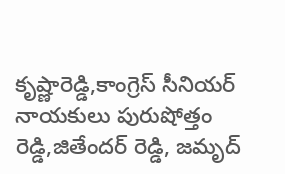కృష్ణారెడ్డి,కాంగ్రెస్ సీనియర్ నాయకులు పురుషోత్తం రెడ్డి,జితేందర్ రెడ్డి, జమృద్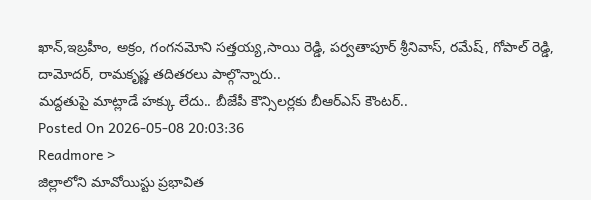ఖాన్,ఇబ్రహీం, అక్రం, గంగనమోని సత్తయ్య,సాయి రెడ్డి, పర్వతాపూర్ శ్రీనివాస్, రమేష్, గోపాల్ రెడ్డి, దామోదర్, రామకృష్ణ తదితరలు పాల్గొన్నారు..
మద్దతుపై మాట్లాడే హక్కు లేదు.. బీజేపీ కౌన్సిలర్లకు బీఆర్ఎస్ కౌంటర్..
Posted On 2026-05-08 20:03:36
Readmore >
జిల్లాలోని మావోయిస్టు ప్రభావిత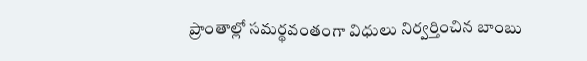ప్రాంతాల్లో సమర్థవంతంగా విధులు నిర్వర్తించిన బాంబు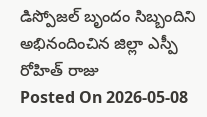డిస్పోజల్ బృందం సిబ్బందిని అభినందించిన జిల్లా ఎస్పీ రోహిత్ రాజు
Posted On 2026-05-08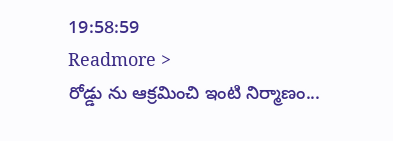19:58:59
Readmore >
రోడ్డు ను ఆక్రమించి ఇంటి నిర్మాణం...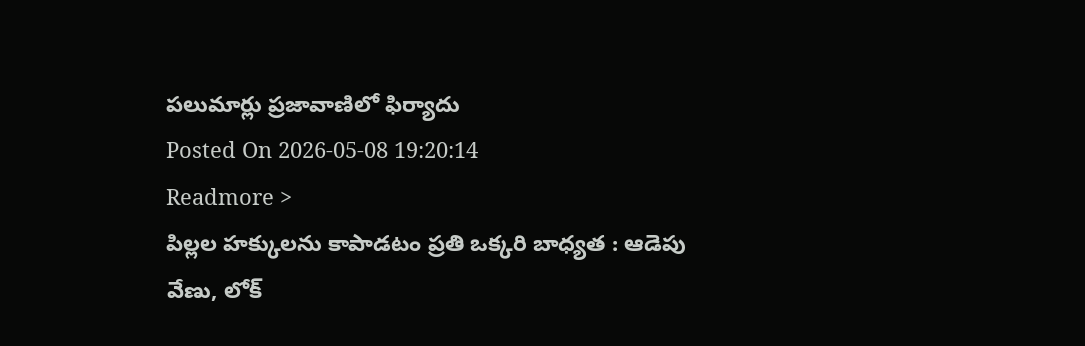పలుమార్లు ప్రజావాణిలో ఫిర్యాదు
Posted On 2026-05-08 19:20:14
Readmore >
పిల్లల హక్కులను కాపాడటం ప్రతి ఒక్కరి బాధ్యత : ఆడెపు వేణు, లోక్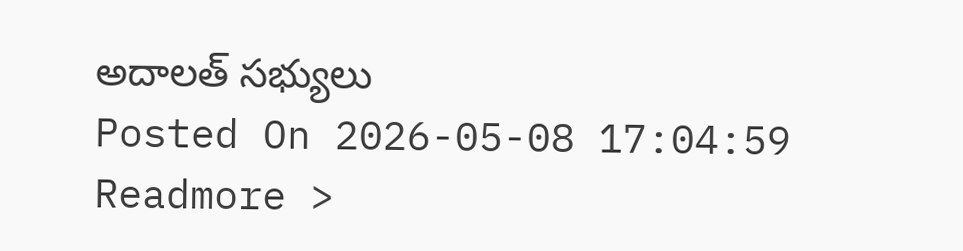అదాలత్ సభ్యులు
Posted On 2026-05-08 17:04:59
Readmore >